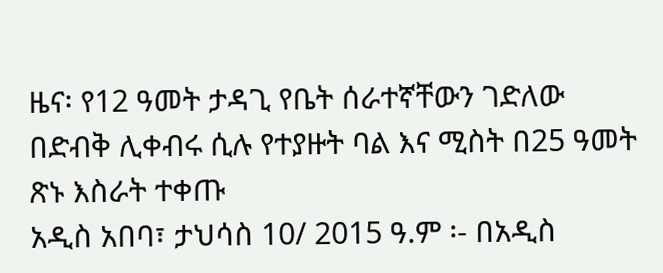ዜና፡ የ12 ዓመት ታዳጊ የቤት ሰራተኛቸውን ገድለው በድብቅ ሊቀብሩ ሲሉ የተያዙት ባል እና ሚስት በ25 ዓመት ጽኑ እስራት ተቀጡ
አዲስ አበባ፣ ታህሳስ 10/ 2015 ዓ.ም ፡- በአዲስ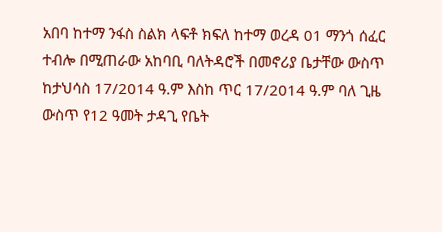አበባ ከተማ ንፋስ ስልክ ላፍቶ ክፍለ ከተማ ወረዳ 01 ማንጎ ሰፈር ተብሎ በሚጠራው አከባቢ ባለትዳሮች በመኖሪያ ቤታቸው ውስጥ ከታህሳስ 17/2014 ዓ.ም እስከ ጥር 17/2014 ዓ.ም ባለ ጊዜ ውስጥ የ12 ዓመት ታዳጊ የቤት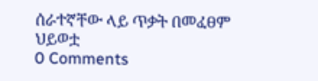ሰራተኛቸው ላይ ጥቃት በመፈፀም ህይወቷ
0 Comments